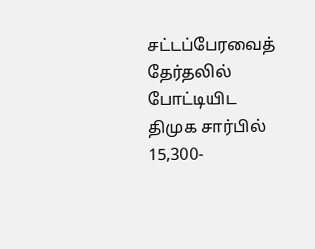சட்டப்பேரவைத் தேர்தலில் போட்டியிட திமுக சார்பில் 15,300-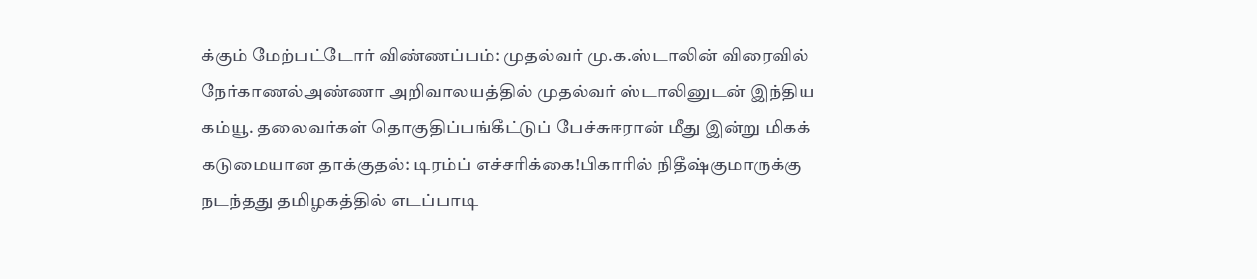க்கும் மேற்பட்டோர் விண்ணப்பம்: முதல்வர் மு.க.ஸ்டாலின் விரைவில் நேர்காணல்அண்ணா அறிவாலயத்தில் முதல்வர் ஸ்டாலினுடன் இந்திய கம்யூ. தலைவர்கள் தொகுதிப்பங்கீட்டுப் பேச்சுஈரான் மீது இன்று மிகக் கடுமையான தாக்குதல்: டிரம்ப் எச்சரிக்கை!பிகாரில் நிதீஷ்குமாருக்கு நடந்தது தமிழகத்தில் எடப்பாடி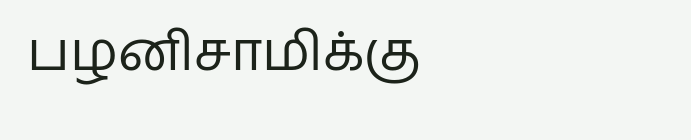பழனிசாமிக்கு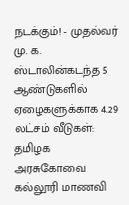நடக்கும்! - முதல்வர் மு. க. ஸ்டாலின்கடந்த 5 ஆண்டுகளில் ஏழைகளுக்காக 4.29 லட்சம் வீடுகள்: தமிழக அரசுகோவை கல்லூரி மாணவி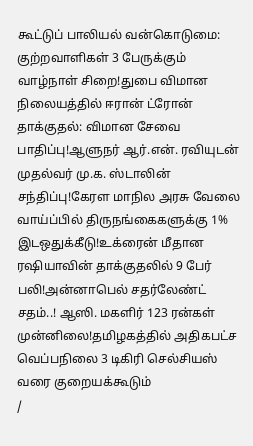கூட்டுப் பாலியல் வன்கொடுமை: குற்றவாளிகள் 3 பேருக்கும் வாழ்நாள் சிறை!துபை விமான நிலையத்தில் ஈரான் ட்ரோன் தாக்குதல்: விமான சேவை பாதிப்பு!ஆளுநர் ஆர்.என். ரவியுடன் முதல்வர் மு.க. ஸ்டாலின் சந்திப்பு!கேரள மாநில அரசு வேலை வாய்ப்பில் திருநங்கைகளுக்கு 1% இடஒதுக்கீடு!உக்ரைன் மீதான ரஷியாவின் தாக்குதலில் 9 பேர் பலி!அன்னாபெல் சதர்லேண்ட் சதம்..! ஆஸி. மகளிர் 123 ரன்கள் முன்னிலை!தமிழகத்தில் அதிகபட்ச வெப்பநிலை 3 டிகிரி செல்சியஸ் வரை குறையக்கூடும்
/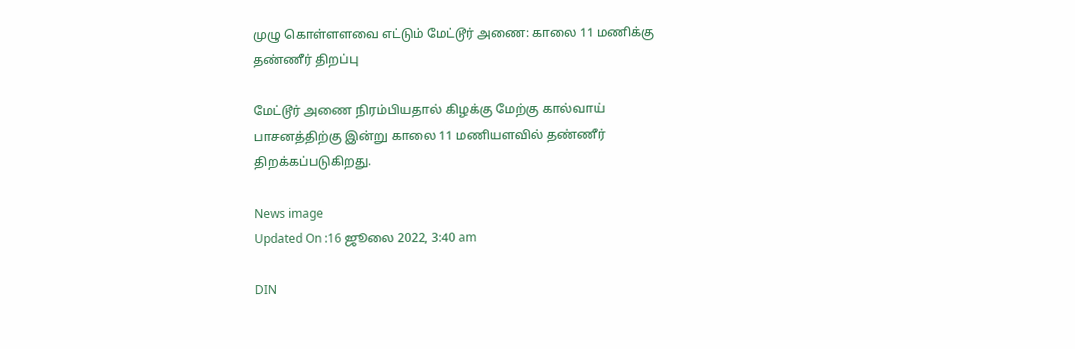முழு கொள்ளளவை எட்டும் மேட்டூர் அணை: காலை 11 மணிக்கு தண்ணீர் திறப்பு

மேட்டூர் அணை நிரம்பியதால் கிழக்கு மேற்கு கால்வாய் பாசனத்திற்கு இன்று காலை 11 மணியளவில் தண்ணீர் திறக்கப்படுகிறது.

News image
Updated On :16 ஜூலை 2022, 3:40 am

DIN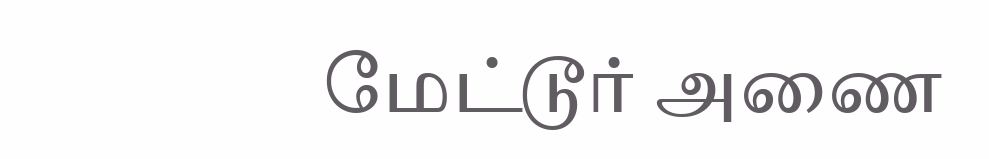மேட்டூர் அணை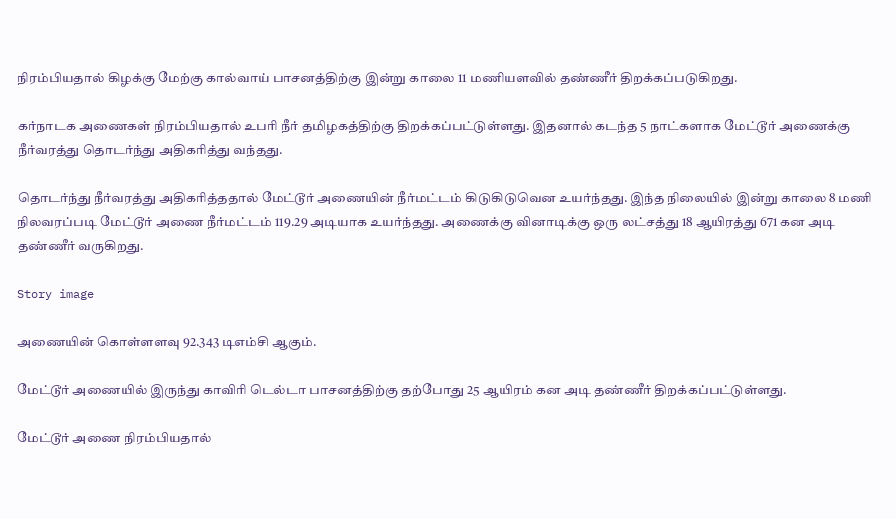நிரம்பியதால் கிழக்கு மேற்கு கால்வாய் பாசனத்திற்கு இன்று காலை 11 மணியளவில் தண்ணீர் திறக்கப்படுகிறது.

கர்நாடக அணைகள் நிரம்பியதால் உபரி நீர் தமிழகத்திற்கு திறக்கப்பட்டுள்ளது. இதனால் கடந்த 5 நாட்களாக மேட்டூர் அணைக்கு நீர்வரத்து தொடர்ந்து அதிகரித்து வந்தது.

தொடர்ந்து நீர்வரத்து அதிகரித்ததால் மேட்டூர் அணையின் நீர்மட்டம் கிடுகிடுவென உயர்ந்தது. இந்த நிலையில் இன்று காலை 8 மணி நிலவரப்படி மேட்டூர் அணை நீர்மட்டம் 119.29 அடியாக உயர்ந்தது. அணைக்கு வினாடிக்கு ஒரு லட்சத்து 18 ஆயிரத்து 671 கன அடி தண்ணீர் வருகிறது.

Story image

அணையின் கொள்ளளவு 92.343 டிஎம்சி ஆகும்.

மேட்டூர் அணையில் இருந்து காவிரி டெல்டா பாசனத்திற்கு தற்போது 25 ஆயிரம் கன அடி தண்ணீர் திறக்கப்பட்டுள்ளது.

மேட்டூர் அணை நிரம்பியதால்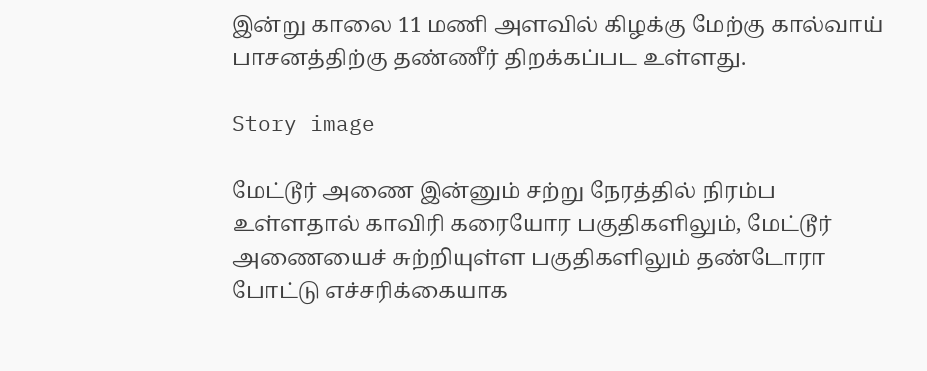இன்று காலை 11 மணி அளவில் கிழக்கு மேற்கு கால்வாய் பாசனத்திற்கு தண்ணீர் திறக்கப்பட உள்ளது.

Story image

மேட்டூர் அணை இன்னும் சற்று நேரத்தில் நிரம்ப உள்ளதால் காவிரி கரையோர பகுதிகளிலும், மேட்டூர் அணையைச் சுற்றியுள்ள பகுதிகளிலும் தண்டோரா போட்டு எச்சரிக்கையாக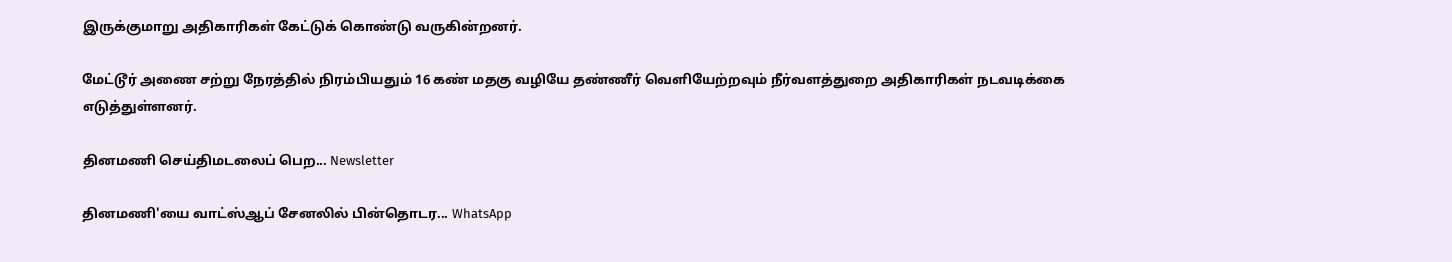இருக்குமாறு அதிகாரிகள் கேட்டுக் கொண்டு வருகின்றனர்.

மேட்டூர் அணை சற்று நேரத்தில் நிரம்பியதும் 16 கண் மதகு வழியே தண்ணீர் வெளியேற்றவும் நீர்வளத்துறை அதிகாரிகள் நடவடிக்கை எடுத்துள்ளனர்.

தினமணி செய்திமடலைப் பெற... Newsletter

தினமணி'யை வாட்ஸ்ஆப் சேனலில் பின்தொடர... WhatsApp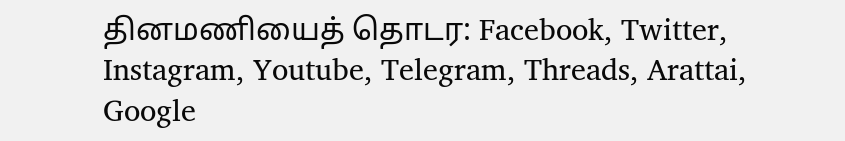தினமணியைத் தொடர: Facebook, Twitter, Instagram, Youtube, Telegram, Threads, Arattai, Google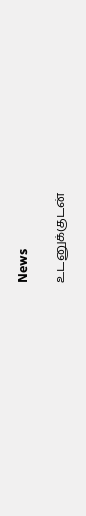News

உடனுக்குடன்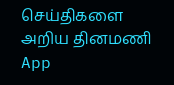செய்திகளை அறிய தினமணி App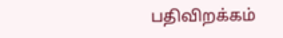பதிவிறக்கம்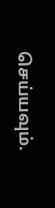செய்யவும்.